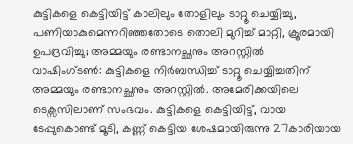കുട്ടികളെ കെട്ടിയിട്ട് കാലിലും തോളിലും ടാറ്റൂ ചെയ്യിച്ചു, പണിയാകുമെന്നറിഞ്ഞതോടെ തൊലി മുറിച്ച് മാറ്റി, ക്രൂരമായി ഉപദ്രവിച്ചു; അമ്മയും രണ്ടാനച്ഛനും അറസ്റ്റിൽ
വാഷിംഗ്ടൺ: കുട്ടികളെ നിർബന്ധിച്ച് ടാറ്റൂ ചെയ്യിച്ചതിന് അമ്മയും രണ്ടാനച്ഛനും അറസ്റ്റിൽ. അമേരിക്കയിലെ ടെക്സസിലാണ് സംഭവം. കുട്ടികളെ കെട്ടിയിട്ട്, വായ ടേപ്പുകൊണ്ട് മൂടി, കണ്ണ് കെട്ടിയ ശേഷമായിരുന്നു 27കാരിയായ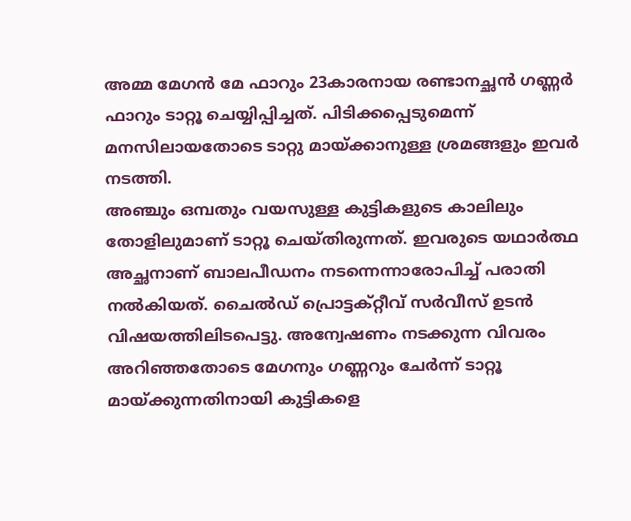അമ്മ മേഗൻ മേ ഫാറും 23കാരനായ രണ്ടാനച്ഛൻ ഗണ്ണർ ഫാറും ടാറ്റൂ ചെയ്യിപ്പിച്ചത്. പിടിക്കപ്പെടുമെന്ന് മനസിലായതോടെ ടാറ്റു മായ്ക്കാനുള്ള ശ്രമങ്ങളും ഇവർ നടത്തി.
അഞ്ചും ഒമ്പതും വയസുള്ള കുട്ടികളുടെ കാലിലും തോളിലുമാണ് ടാറ്റൂ ചെയ്തിരുന്നത്. ഇവരുടെ യഥാർത്ഥ അച്ഛനാണ് ബാലപീഡനം നടന്നെന്നാരോപിച്ച് പരാതി നൽകിയത്. ചൈൽഡ് പ്രൊട്ടക്റ്റീവ് സർവീസ് ഉടൻ വിഷയത്തിലിടപെട്ടു. അന്വേഷണം നടക്കുന്ന വിവരം അറിഞ്ഞതോടെ മേഗനും ഗണ്ണറും ചേർന്ന് ടാറ്റൂ മായ്ക്കുന്നതിനായി കുട്ടികളെ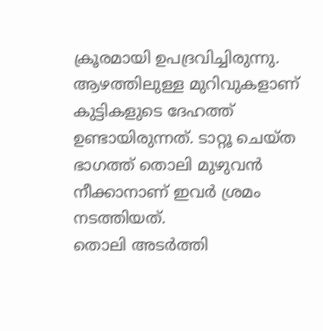ക്രൂരമായി ഉപദ്രവിച്ചിരുന്നു. ആഴത്തിലുള്ള മുറിവുകളാണ് കുട്ടികളുടെ ദേഹത്ത് ഉണ്ടായിരുന്നത്. ടാറ്റൂ ചെയ്ത ഭാഗത്ത് തൊലി മുഴുവൻ നീക്കാനാണ് ഇവർ ശ്രമം നടത്തിയത്.
തൊലി അടർത്തി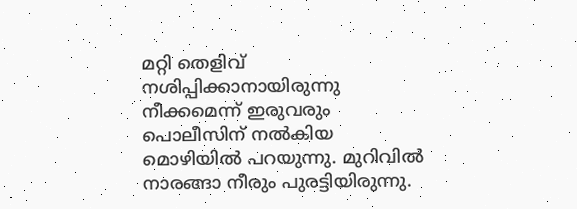മറ്റി തെളിവ് നശിപ്പിക്കാനായിരുന്നു നീക്കമെന്ന് ഇരുവരും പൊലീസിന് നൽകിയ മൊഴിയിൽ പറയുന്നു. മുറിവിൽ നാരങ്ങാ നീരും പുരട്ടിയിരുന്നു.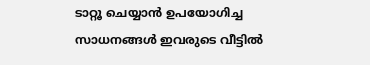ടാറ്റൂ ചെയ്യാൻ ഉപയോഗിച്ച സാധനങ്ങൾ ഇവരുടെ വീട്ടിൽ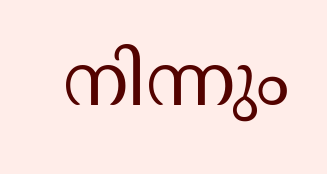നിന്നും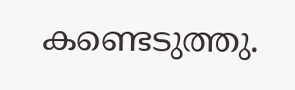കണ്ടെടുത്തു.